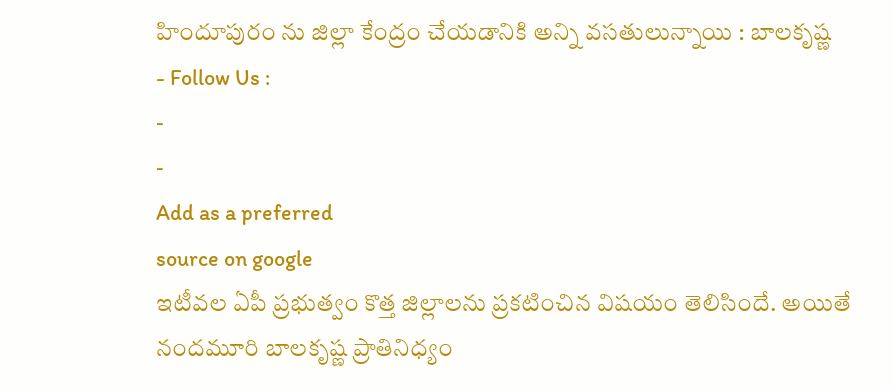హిందూపురం ను జిల్లా కేంద్రం చేయడానికి అన్ని వసతులున్నాయి : బాలకృష్ణ
- Follow Us :
-
-
Add as a preferred
source on google
ఇటీవల ఏపీ ప్రభుత్వం కొత్త జిల్లాలను ప్రకటించిన విషయం తెలిసిందే. అయితే నందమూరి బాలకృష్ణ ప్రాతినిధ్యం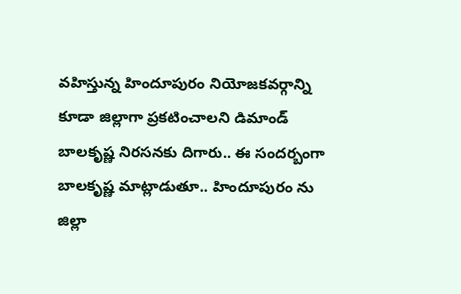వహిస్తున్న హిందూపురం నియోజకవర్గాన్ని కూడా జిల్లాగా ప్రకటించాలని డిమాండ్ బాలకృష్ణ నిరసనకు దిగారు.. ఈ సందర్బంగా బాలకృష్ణ మాట్లాడుతూ.. హిందూపురం ను జిల్లా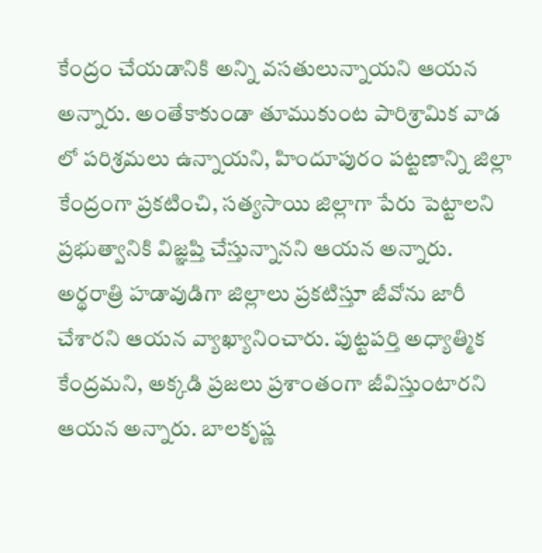కేంద్రం చేయడానికి అన్ని వసతులున్నాయని ఆయన అన్నారు. అంతేకాకుండా తూముకుంట పారిశ్రామిక వాడ లో పరిశ్రమలు ఉన్నాయని, హిందూపురం పట్టణాన్ని జిల్లా కేంద్రంగా ప్రకటించి, సత్యసాయి జిల్లాగా పేరు పెట్టాలని ప్రభుత్వానికి విజ్ఞప్తి చేస్తున్నానని ఆయన అన్నారు.
అర్థరాత్రి హడావుడిగా జిల్లాలు ప్రకటిస్తూ జీవోను జారీ చేశారని ఆయన వ్యాఖ్యానించారు. పుట్టపర్తి అధ్యాత్మిక కేంద్రమని, అక్కడి ప్రజలు ప్రశాంతంగా జీవిస్తుంటారని ఆయన అన్నారు. బాలకృష్ణ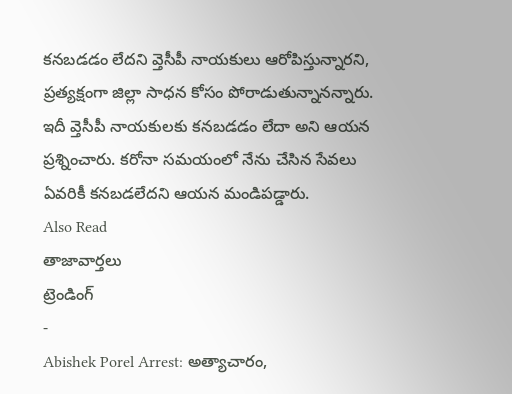కనబడడం లేదని వ్తెసీపీ నాయకులు ఆరోపిస్తున్నారని, ప్రత్యక్షంగా జిల్లా సాధన కోసం పోరాడుతున్నానన్నారు. ఇదీ వ్తెసీపీ నాయకులకు కనబడడం లేదా అని ఆయన ప్రశ్నించారు. కరోనా సమయంలో నేను చేసిన సేవలు ఏవరికీ కనబడలేదని ఆయన మండిపడ్డారు.
Also Read
తాజావార్తలు
ట్రెండింగ్
-
Abishek Porel Arrest: అత్యాచారం,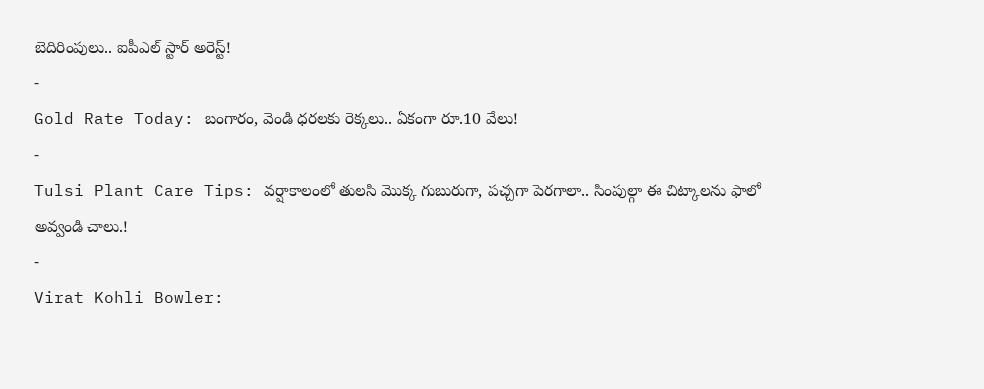బెదిరింపులు.. ఐపీఎల్ స్టార్ అరెస్ట్!
-
Gold Rate Today: బంగారం, వెండి ధరలకు రెక్కలు.. ఏకంగా రూ.10 వేలు!
-
Tulsi Plant Care Tips: వర్షాకాలంలో తులసి మొక్క గుబురుగా, పచ్చగా పెరగాలా.. సింపుల్గా ఈ చిట్కాలను ఫాలో అవ్వండి చాలు.!
-
Virat Kohli Bowler: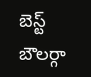బెస్ట్ బౌలర్గా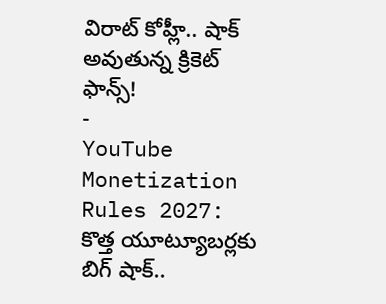విరాట్ కోహ్లీ.. షాక్ అవుతున్న క్రికెట్ ఫాన్స్!
-
YouTube Monetization Rules 2027: కొత్త యూట్యూబర్లకు బిగ్ షాక్..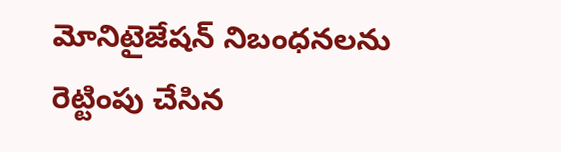మోనిటైజేషన్ నిబంధనలను రెట్టింపు చేసిన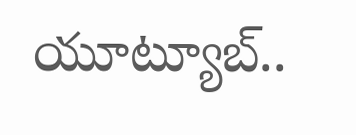యూట్యూబ్..